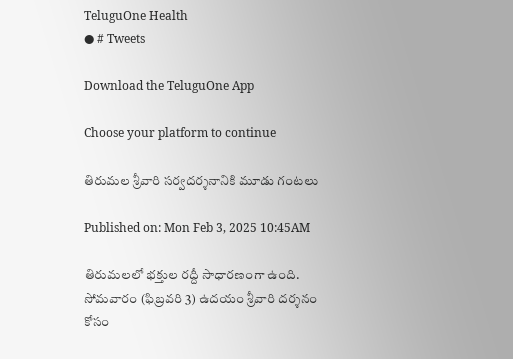TeluguOne Health
● # Tweets

Download the TeluguOne App

Choose your platform to continue

తిరుమల శ్రీవారి సర్వదర్శనానికి మూడు గంటలు

Published on: Mon Feb 3, 2025 10:45AM

తిరుమలలో భక్తుల రద్దీ సాధారణంగా ఉంది. సోమవారం (ఫిబ్రవరి 3) ఉదయం శ్రీవారి దర్శనం కోసం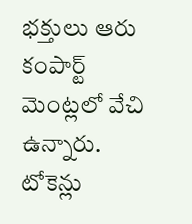భక్తులు ఆరు కంపార్ట్ మెంట్లలో వేచి ఉన్నారు. టోకెన్లు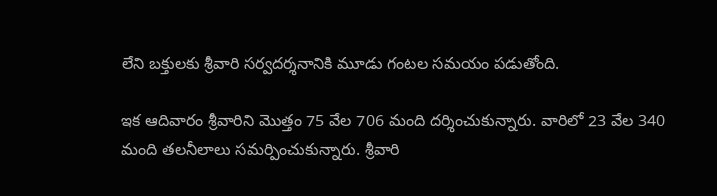లేని బక్తులకు శ్రీవారి సర్వదర్శనానికి మూడు గంటల సమయం పడుతోంది.

ఇక ఆదివారం శ్రీవారిని మొత్తం 75 వేల 706 మంది దర్శించుకున్నారు. వారిలో 23 వేల 340 మంది తలనీలాలు సమర్పించుకున్నారు. శ్రీవారి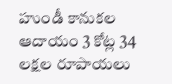హుండీ కానుకల ఆదాయం 3 కోట్ల 34 లక్షల రూపాయలు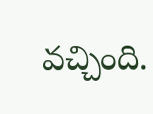వచ్చింది.